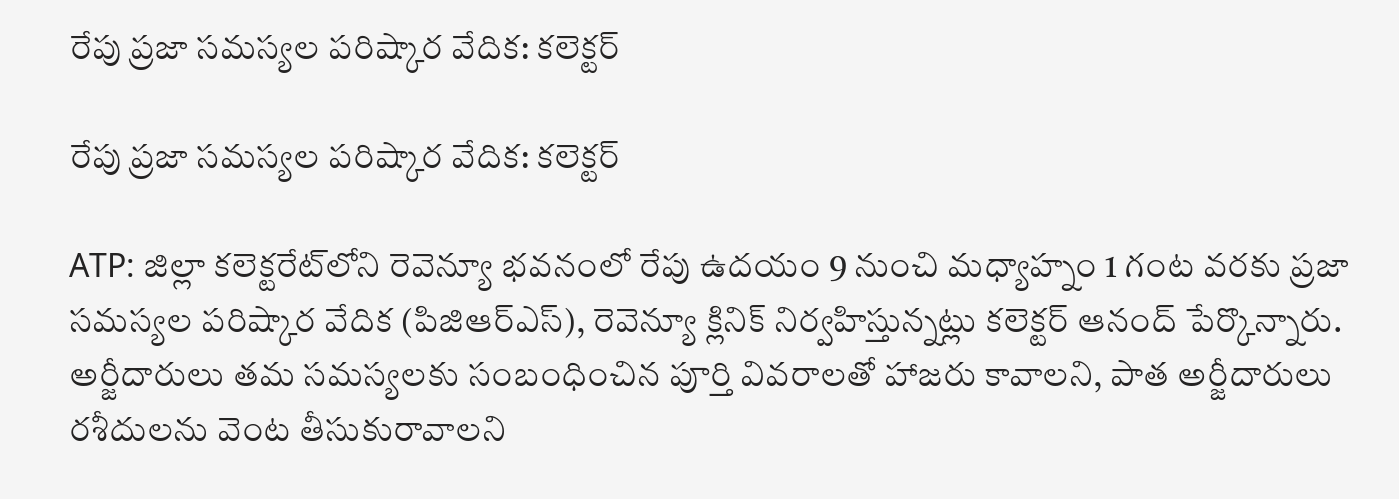రేపు ప్రజా సమస్యల పరిష్కార వేదిక: కలెక్టర్

రేపు ప్రజా సమస్యల పరిష్కార వేదిక: కలెక్టర్

ATP: జిల్లా కలెక్టరేట్‌లోని రెవెన్యూ భవనంలో రేపు ఉదయం 9 నుంచి మధ్యాహ్నం 1 గంట వరకు ప్రజా సమస్యల పరిష్కార వేదిక (పిజిఆర్ఎస్), రెవెన్యూ క్లినిక్ నిర్వహిస్తున్నట్లు కలెక్టర్ ఆనంద్ పేర్కొన్నారు. అర్జీదారులు తమ సమస్యలకు సంబంధించిన పూర్తి వివరాలతో హాజరు కావాలని, పాత అర్జీదారులు రశీదులను వెంట తీసుకురావాలని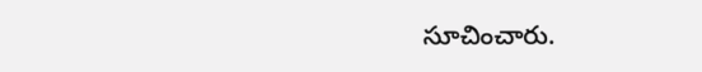సూచించారు.